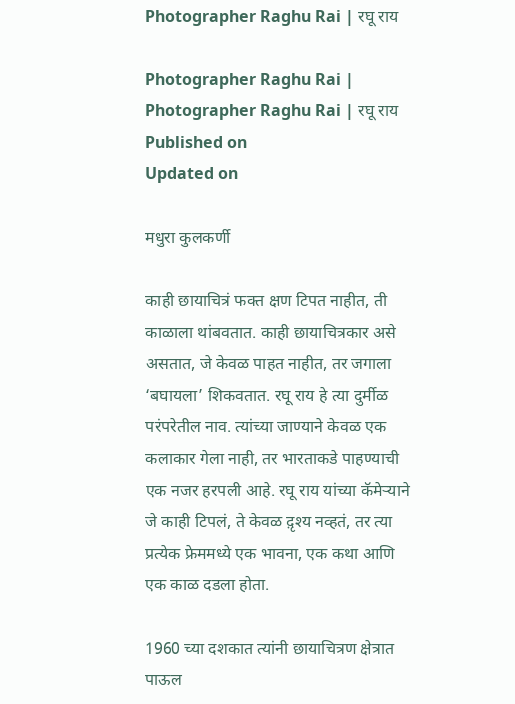Photographer Raghu Rai | रघू राय

Photographer Raghu Rai |
Photographer Raghu Rai | रघू राय
Published on
Updated on

मधुरा कुलकर्णी

काही छायाचित्रं फक्त क्षण टिपत नाहीत, ती काळाला थांबवतात. काही छायाचित्रकार असे असतात, जे केवळ पाहत नाहीत, तर जगाला ‘बघायला’ शिकवतात. रघू राय हे त्या दुर्मीळ परंपरेतील नाव. त्यांच्या जाण्याने केवळ एक कलाकार गेला नाही, तर भारताकडे पाहण्याची एक नजर हरपली आहे. रघू राय यांच्या कॅमेर्‍याने जे काही टिपलं, ते केवळ द़ृश्य नव्हतं, तर त्या प्रत्येक फ्रेममध्ये एक भावना, एक कथा आणि एक काळ दडला होता.

1960 च्या दशकात त्यांनी छायाचित्रण क्षेत्रात पाऊल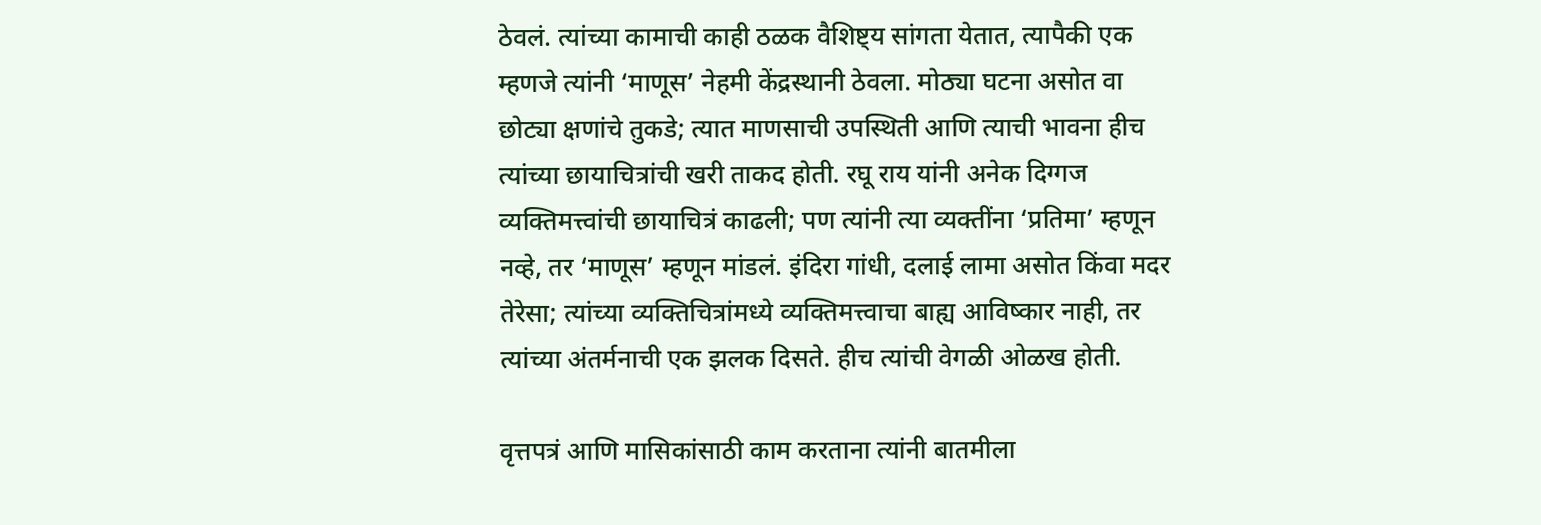ठेवलं. त्यांच्या कामाची काही ठळक वैशिष्ट्य सांगता येतात, त्यापैकी एक म्हणजे त्यांनी ‘माणूस’ नेहमी केंद्रस्थानी ठेवला. मोठ्या घटना असोत वा छोट्या क्षणांचे तुकडे; त्यात माणसाची उपस्थिती आणि त्याची भावना हीच त्यांच्या छायाचित्रांची खरी ताकद होती. रघू राय यांनी अनेक दिग्गज व्यक्तिमत्त्वांची छायाचित्रं काढली; पण त्यांनी त्या व्यक्तींना ‘प्रतिमा’ म्हणून नव्हे, तर ‘माणूस’ म्हणून मांडलं. इंदिरा गांधी, दलाई लामा असोत किंवा मदर तेरेसा; त्यांच्या व्यक्तिचित्रांमध्ये व्यक्तिमत्त्वाचा बाह्य आविष्कार नाही, तर त्यांच्या अंतर्मनाची एक झलक दिसते. हीच त्यांची वेगळी ओळख होती.

वृत्तपत्रं आणि मासिकांसाठी काम करताना त्यांनी बातमीला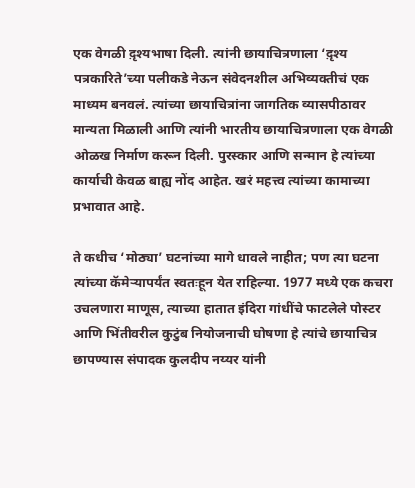एक वेगळी द़ृश्यभाषा दिली. त्यांनी छायाचित्रणाला ‘द़ृश्य पत्रकारिते’च्या पलीकडे नेऊन संवेदनशील अभिव्यक्तीचं एक माध्यम बनवलं. त्यांच्या छायाचित्रांना जागतिक व्यासपीठावर मान्यता मिळाली आणि त्यांनी भारतीय छायाचित्रणाला एक वेगळी ओळख निर्माण करून दिली. पुरस्कार आणि सन्मान हे त्यांच्या कार्याची केवळ बाह्य नोंद आहेत. खरं महत्त्व त्यांच्या कामाच्या प्रभावात आहे.

ते कधीच ‘मोठ्या’ घटनांच्या मागे धावले नाहीत; पण त्या घटना त्यांच्या कॅमेर्‍यापर्यंत स्वतःहून येत राहिल्या. 1977 मध्ये एक कचरा उचलणारा माणूस, त्याच्या हातात इंदिरा गांधींचे फाटलेले पोस्टर आणि भिंतीवरील कुटुंब नियोजनाची घोषणा हे त्यांचे छायाचित्र छापण्यास संपादक कुलदीप नय्यर यांनी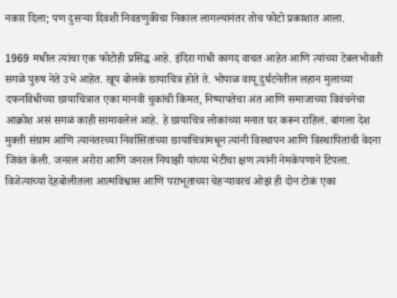नकार दिला; पण दुसर्‍या दिवशी निवडणुकीचा निकाल लागल्यानंतर तोच फोटो प्रकाशात आला.

1969 मधील त्यांचा एक फोटोही प्रसिद्ध आहे. इंदिरा गांधी कागद वाचत आहेत आणि त्यांच्या टेबलभोवती सगळे पुरुष नेते उभे आहेत. खूप बोलके छायाचित्र होते ते. भोपाळ वायू दुर्घटनेतील लहान मुलाच्या दफनविधीच्या छायाचित्रात एका मानवी चुकांची किंमत, निष्पापतेचा अंत आणि समाजाच्या विवंचनेचा आक्रोश असं सगळं काही सामावलेलं आहे. हे छायाचित्र लोकांच्या मनात घर करून राहिलं. बांगला देश मुक्ती संग्राम आणि त्यानंतरच्या निर्वासितांच्या छायाचित्रांमधून त्यांनी विस्थापन आणि विस्थापितांची वेदना जिवंत केली. जनरल अरोरा आणि जनरल नियाझी यांच्या भेटीचा क्षण त्यांनी नेमकेपणाने टिपला. विजेत्याच्या देहबोलीतला आत्मविश्वास आणि पराभूताच्या चेहर्‍यावरचं ओझं ही दोन टोकं एका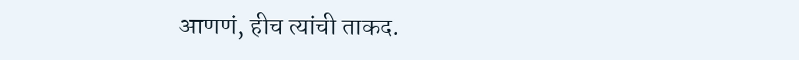आणणं, हीच त्यांची ताकद.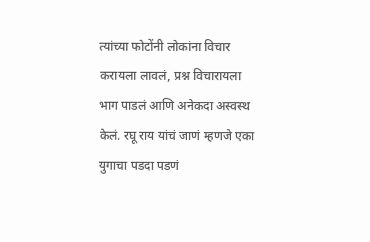त्यांच्या फोटोंनी लोकांना विचार करायला लावलं, प्रश्न विचारायला भाग पाडलं आणि अनेकदा अस्वस्थ केलं. रघू राय यांचं जाणं म्हणजे एका युगाचा पडदा पडणं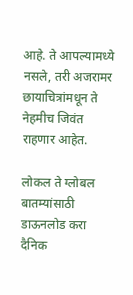आहे. ते आपल्यामध्ये नसले, तरी अजरामर छायाचित्रांमधून ते नेहमीच जिवंत राहणार आहेत.

लोकल ते ग्लोबल बातम्यांसाठी डाऊनलोड करा दैनिक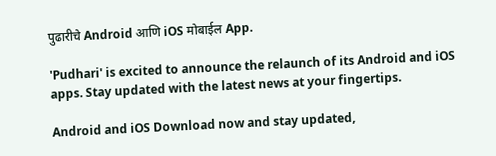पुढारीचे Android आणि iOS मोबाईल App.

'Pudhari' is excited to announce the relaunch of its Android and iOS apps. Stay updated with the latest news at your fingertips.

Android and iOS Download now and stay updated,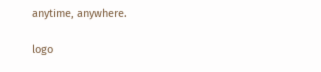anytime, anywhere.

logo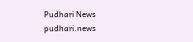Pudhari News
pudhari.news